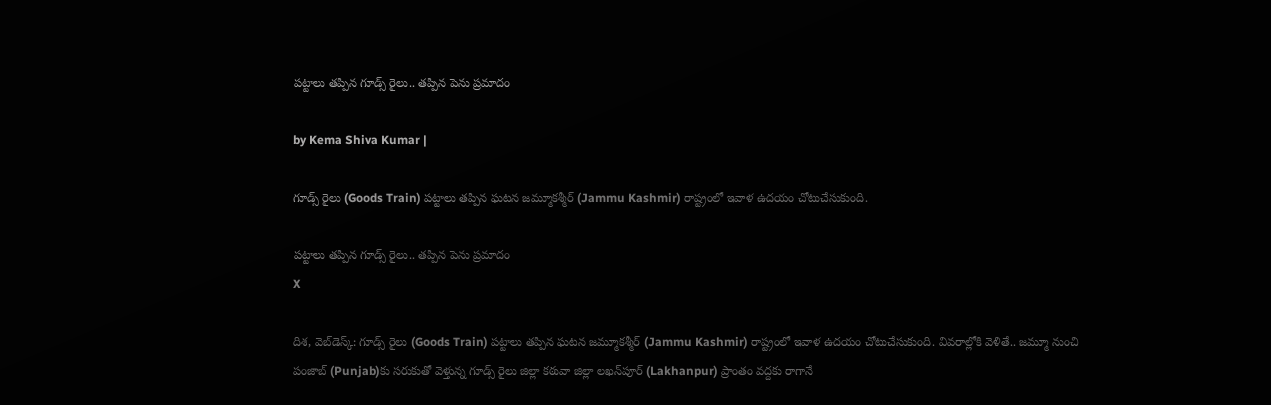పట్టాలు తప్పిన గూడ్స్ రైలు.. తప్పిన పెను ప్రమాదం

by Kema Shiva Kumar |

గూడ్స్ రైలు (Goods Train) పట్టాలు తప్పిన ఘటన జమ్మూకశ్మీర్ (Jammu Kashmir) రాష్ట్రంలో ఇవాళ ఉదయం చోటుచేసుకుంది.

పట్టాలు తప్పిన గూడ్స్ రైలు.. తప్పిన పెను ప్రమాదం
X

దిశ, వెబ్‌డెస్క్: గూడ్స్ రైలు (Goods Train) పట్టాలు తప్పిన ఘటన జమ్మూకశ్మీర్ (Jammu Kashmir) రాష్ట్రంలో ఇవాళ ఉదయం చోటుచేసుకుంది. వివరాల్లోకి వెళితే.. జమ్మూ నుంచి పంజాబ్‌ (Punjab)కు సరుకుతో వెళ్తున్న గూడ్స్ రైలు జిల్లా కఠువా జిల్లా లఖన్‌పూర్ (Lakhanpur) ప్రాంతం వద్దకు రాగానే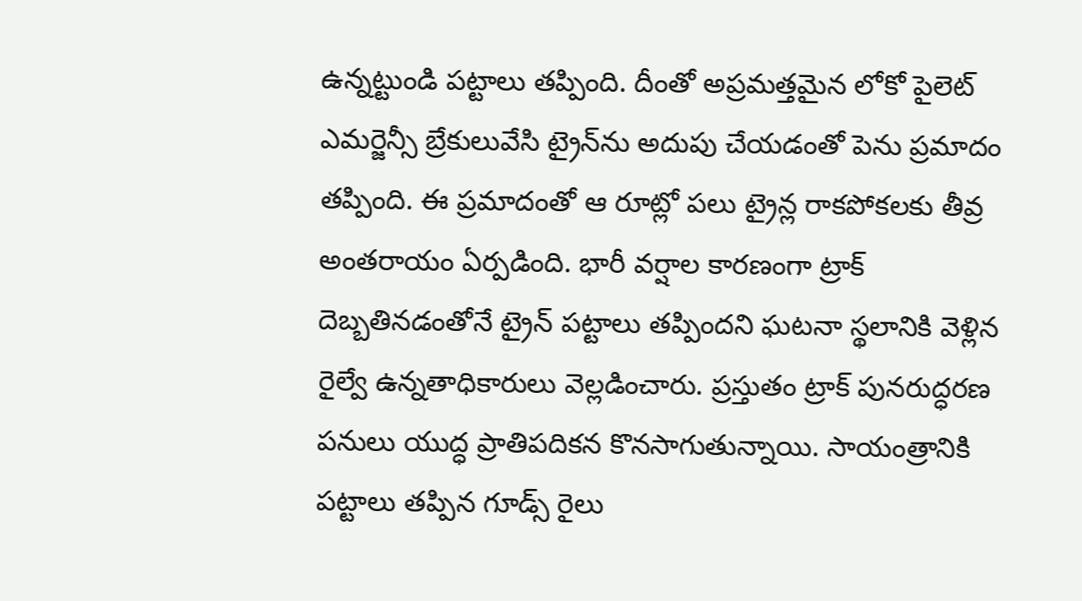ఉన్నట్టుండి పట్టాలు తప్పింది. దీంతో అప్రమత్తమైన లోకో పైలెట్ ఎమర్జెన్సీ బ్రేకులువేసి ట్రైన్‌ను అదుపు చేయడంతో పెను ప్రమాదం తప్పింది. ఈ ప్రమాదంతో ఆ రూట్లో పలు ట్రైన్ల రాకపోకలకు తీవ్ర అంతరాయం ఏర్పడింది. భారీ వర్షాల కారణంగా ట్రాక్ దెబ్బతినడంతోనే ట్రైన్ పట్టాలు తప్పిందని ఘటనా స్థలానికి వెళ్లిన రైల్వే ఉన్నతాధికారులు వెల్లడించారు. ప్రస్తుతం ట్రాక్ పునరుద్ధరణ పనులు యుద్ధ ప్రాతిపదికన కొనసాగుతున్నాయి. సాయంత్రానికి పట్టాలు తప్పిన గూడ్స్ రైలు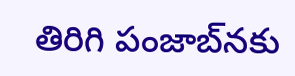తిరిగి పంజాబ్‌నకు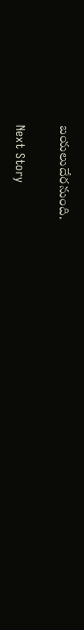బయలుదేరనుంది.

Next Story